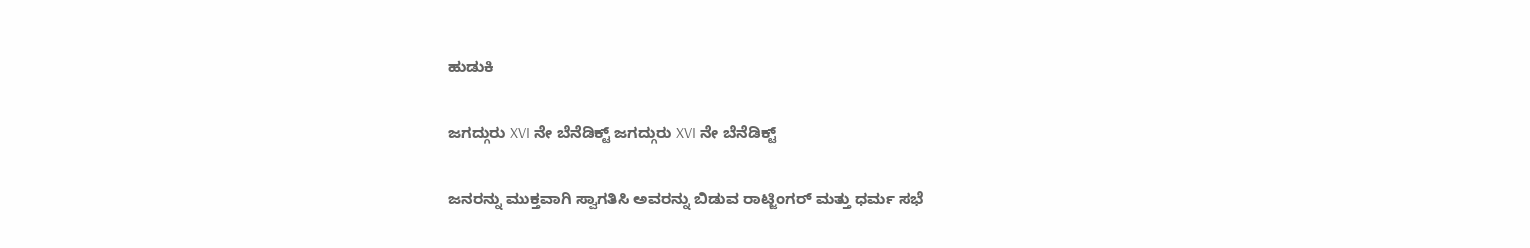ಹುಡುಕಿ

ಜಗದ್ಗುರು XVI ನೇ ಬೆನೆಡಿಕ್ಟ್ ಜಗದ್ಗುರು XVI ನೇ ಬೆನೆಡಿಕ್ಟ್

ಜನರನ್ನು ಮುಕ್ತವಾಗಿ ಸ್ವಾಗತಿಸಿ ಅವರನ್ನು ಬಿಡುವ ರಾಟ್ಜಿಂಗರ್ ಮತ್ತು ಧರ್ಮ ಸಭೆ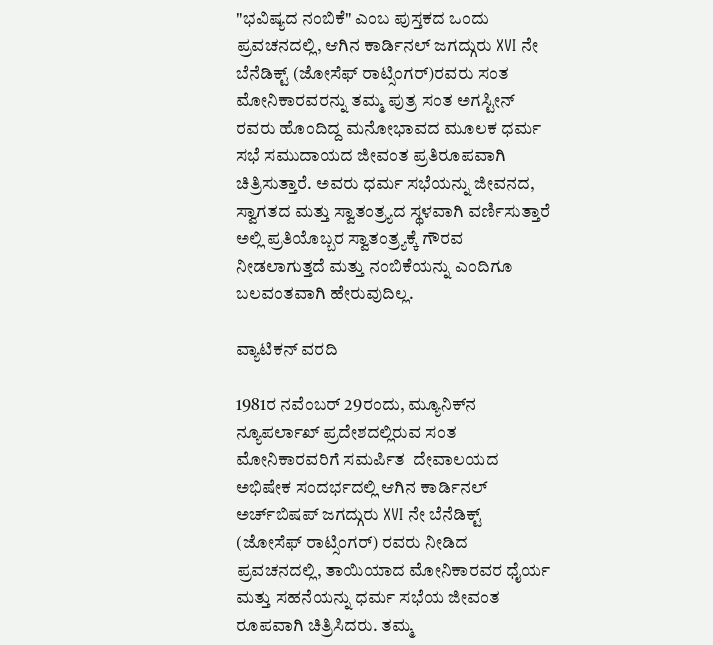"ಭವಿಷ್ಯದ ನಂಬಿಕೆ" ಎಂಬ ಪುಸ್ತಕದ ಒಂದು ಪ್ರವಚನದಲ್ಲಿ, ಆಗಿನ ಕಾರ್ಡಿನಲ್ ಜಗದ್ಗುರು XVI ನೇ ಬೆನೆಡಿಕ್ಟ್ (ಜೋಸೆಫ್ ರಾಟ್ಸಿಂಗರ್)ರವರು ಸಂತ ಮೋನಿಕಾರವರನ್ನು ತಮ್ಮ ಪುತ್ರ ಸಂತ ಅಗಸ್ಟೀನ್ ರವರು ಹೊಂದಿದ್ದ ಮನೋಭಾವದ ಮೂಲಕ ಧರ್ಮ ಸಭೆ ಸಮುದಾಯದ ಜೀವಂತ ಪ್ರತಿರೂಪವಾಗಿ ಚಿತ್ರಿಸುತ್ತಾರೆ. ಅವರು ಧರ್ಮ ಸಭೆಯನ್ನು ಜೀವನದ, ಸ್ವಾಗತದ ಮತ್ತು ಸ್ವಾತಂತ್ರ್ಯದ ಸ್ಥಳವಾಗಿ ವರ್ಣಿಸುತ್ತಾರೆ ಅಲ್ಲಿ ಪ್ರತಿಯೊಬ್ಬರ ಸ್ವಾತಂತ್ರ್ಯಕ್ಕೆ ಗೌರವ ನೀಡಲಾಗುತ್ತದೆ ಮತ್ತು ನಂಬಿಕೆಯನ್ನು ಎಂದಿಗೂ ಬಲವಂತವಾಗಿ ಹೇರುವುದಿಲ್ಲ.

ವ್ಯಾಟಿಕನ್ ವರದಿ

1981ರ ನವೆಂಬರ್ 29ರಂದು, ಮ್ಯೂನಿಕ್‌ನ ನ್ಯೂಪರ್ಲಾಖ್ ಪ್ರದೇಶದಲ್ಲಿರುವ ಸಂತ ಮೋನಿಕಾರವರಿಗೆ ಸಮರ್ಪಿತ  ದೇವಾಲಯದ ಅಭಿಷೇಕ ಸಂದರ್ಭದಲ್ಲಿ ಆಗಿನ ಕಾರ್ಡಿನಲ್ ಅರ್ಚ್‌ಬಿಷಪ್ ಜಗದ್ಗುರು XVI ನೇ ಬೆನೆಡಿಕ್ಟ್ (ಜೋಸೆಫ್ ರಾಟ್ಸಿಂಗರ್) ರವರು ನೀಡಿದ ಪ್ರವಚನದಲ್ಲಿ, ತಾಯಿಯಾದ ಮೋನಿಕಾರವರ ಧೈರ್ಯ ಮತ್ತು ಸಹನೆಯನ್ನು ಧರ್ಮ ಸಭೆಯ ಜೀವಂತ ರೂಪವಾಗಿ ಚಿತ್ರಿಸಿದರು. ತಮ್ಮ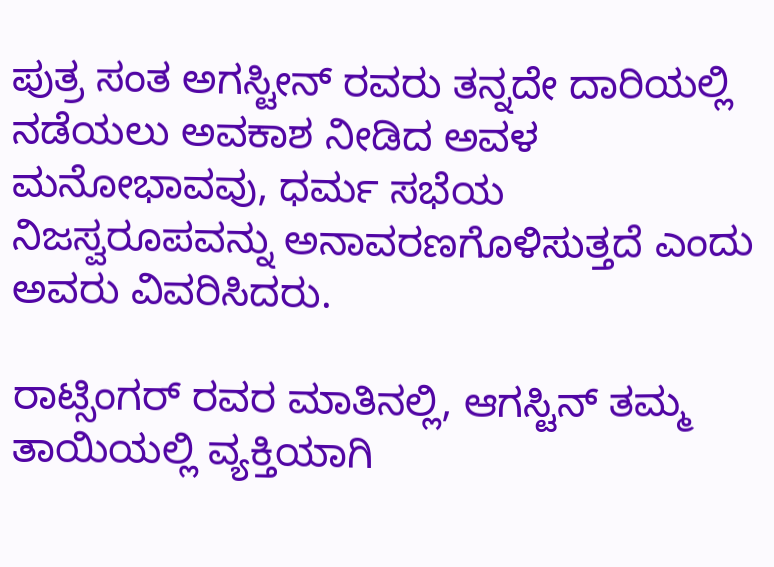ಪುತ್ರ ಸಂತ ಅಗಸ್ಟೀನ್ ರವರು ತನ್ನದೇ ದಾರಿಯಲ್ಲಿ ನಡೆಯಲು ಅವಕಾಶ ನೀಡಿದ ಅವಳ ಮನೋಭಾವವು, ಧರ್ಮ ಸಭೆಯ ನಿಜಸ್ವರೂಪವನ್ನು ಅನಾವರಣಗೊಳಿಸುತ್ತದೆ ಎಂದು ಅವರು ವಿವರಿಸಿದರು.

ರಾಟ್ಸಿಂಗರ್ ರವರ ಮಾತಿನಲ್ಲಿ, ಆಗಸ್ಟಿನ್ ತಮ್ಮ ತಾಯಿಯಲ್ಲಿ ವ್ಯಕ್ತಿಯಾಗಿ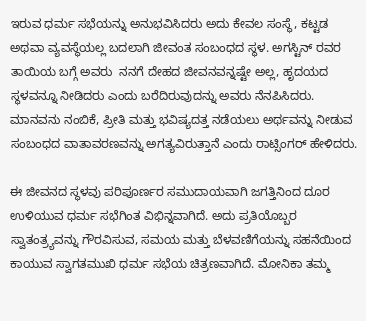ಇರುವ ಧರ್ಮ ಸಭೆಯನ್ನು ಅನುಭವಿಸಿದರು ಅದು ಕೇವಲ ಸಂಸ್ಥೆ, ಕಟ್ಟಡ ಅಥವಾ ವ್ಯವಸ್ಥೆಯಲ್ಲ ಬದಲಾಗಿ ಜೀವಂತ ಸಂಬಂಧದ ಸ್ಥಳ. ಅಗಸ್ಟಿನ್ ರವರ ತಾಯಿಯ ಬಗ್ಗೆ ಅವರು  ನನಗೆ ದೇಹದ ಜೀವನವನ್ನಷ್ಟೇ ಅಲ್ಲ, ಹೃದಯದ ಸ್ಥಳವನ್ನೂ ನೀಡಿದರು ಎಂದು ಬರೆದಿರುವುದನ್ನು ಅವರು ನೆನಪಿಸಿದರು. ಮಾನವನು ನಂಬಿಕೆ, ಪ್ರೀತಿ ಮತ್ತು ಭವಿಷ್ಯದತ್ತ ನಡೆಯಲು ಅರ್ಥವನ್ನು ನೀಡುವ ಸಂಬಂಧದ ವಾತಾವರಣವನ್ನು ಅಗತ್ಯವಿರುತ್ತಾನೆ ಎಂದು ರಾಟ್ಸಿಂಗರ್ ಹೇಳಿದರು.

ಈ ಜೀವನದ ಸ್ಥಳವು ಪರಿಪೂರ್ಣರ ಸಮುದಾಯವಾಗಿ ಜಗತ್ತಿನಿಂದ ದೂರ ಉಳಿಯುವ ಧರ್ಮ ಸಭೆಗಿಂತ ವಿಭಿನ್ನವಾಗಿದೆ. ಅದು ಪ್ರತಿಯೊಬ್ಬರ ಸ್ವಾತಂತ್ರ್ಯವನ್ನು ಗೌರವಿಸುವ, ಸಮಯ ಮತ್ತು ಬೆಳವಣಿಗೆಯನ್ನು ಸಹನೆಯಿಂದ ಕಾಯುವ ಸ್ವಾಗತಮುಖಿ ಧರ್ಮ ಸಭೆಯ ಚಿತ್ರಣವಾಗಿದೆ. ಮೋನಿಕಾ ತಮ್ಮ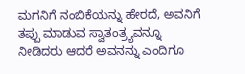ಮಗನಿಗೆ ನಂಬಿಕೆಯನ್ನು ಹೇರದೆ, ಅವನಿಗೆ ತಪ್ಪು ಮಾಡುವ ಸ್ವಾತಂತ್ರ್ಯವನ್ನೂ ನೀಡಿದರು ಆದರೆ ಅವನನ್ನು ಎಂದಿಗೂ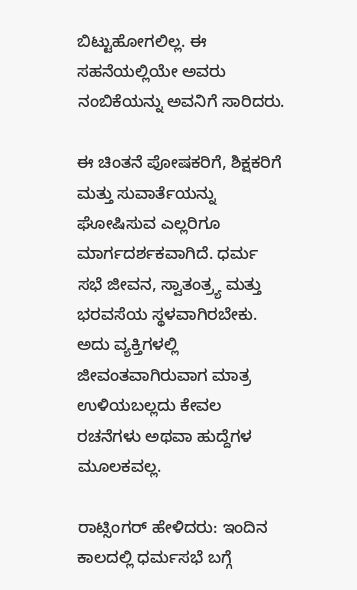ಬಿಟ್ಟುಹೋಗಲಿಲ್ಲ. ಈ ಸಹನೆಯಲ್ಲಿಯೇ ಅವರು ನಂಬಿಕೆಯನ್ನು ಅವನಿಗೆ ಸಾರಿದರು.

ಈ ಚಿಂತನೆ ಪೋಷಕರಿಗೆ, ಶಿಕ್ಷಕರಿಗೆ ಮತ್ತು ಸುವಾರ್ತೆಯನ್ನು ಘೋಷಿಸುವ ಎಲ್ಲರಿಗೂ ಮಾರ್ಗದರ್ಶಕವಾಗಿದೆ. ಧರ್ಮ ಸಭೆ ಜೀವನ, ಸ್ವಾತಂತ್ರ್ಯ ಮತ್ತು ಭರವಸೆಯ ಸ್ಥಳವಾಗಿರಬೇಕು. ಅದು ವ್ಯಕ್ತಿಗಳಲ್ಲಿ ಜೀವಂತವಾಗಿರುವಾಗ ಮಾತ್ರ ಉಳಿಯಬಲ್ಲದು ಕೇವಲ ರಚನೆಗಳು ಅಥವಾ ಹುದ್ದೆಗಳ ಮೂಲಕವಲ್ಲ.

ರಾಟ್ಸಿಂಗರ್ ಹೇಳಿದರು: ಇಂದಿನ ಕಾಲದಲ್ಲಿ ಧರ್ಮಸಭೆ ಬಗ್ಗೆ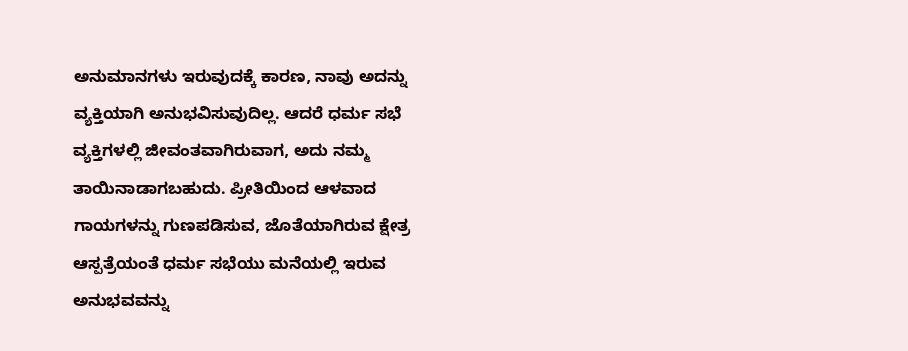ಅನುಮಾನಗಳು ಇರುವುದಕ್ಕೆ ಕಾರಣ, ನಾವು ಅದನ್ನು ವ್ಯಕ್ತಿಯಾಗಿ ಅನುಭವಿಸುವುದಿಲ್ಲ. ಆದರೆ ಧರ್ಮ ಸಭೆ ವ್ಯಕ್ತಿಗಳಲ್ಲಿ ಜೀವಂತವಾಗಿರುವಾಗ, ಅದು ನಮ್ಮ ತಾಯಿನಾಡಾಗಬಹುದು. ಪ್ರೀತಿಯಿಂದ ಆಳವಾದ ಗಾಯಗಳನ್ನು ಗುಣಪಡಿಸುವ, ಜೊತೆಯಾಗಿರುವ ಕ್ಷೇತ್ರ ಆಸ್ಪತ್ರೆಯಂತೆ ಧರ್ಮ ಸಭೆಯು ಮನೆಯಲ್ಲಿ ಇರುವ ಅನುಭವವನ್ನು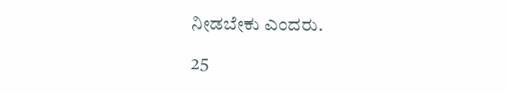ನೀಡಬೇಕು ಎಂದರು.

25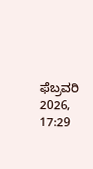ಫೆಬ್ರವರಿ 2026, 17:29